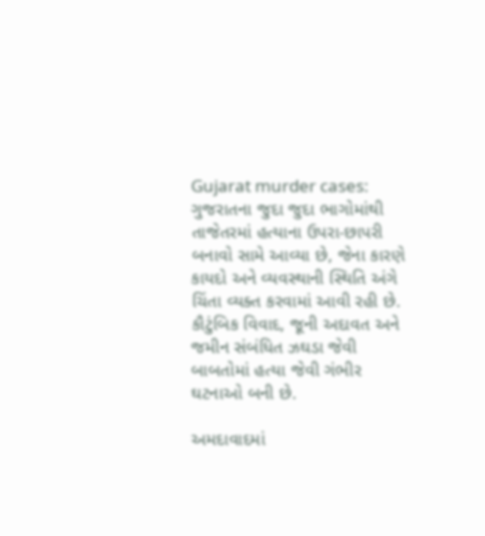Gujarat murder cases: ગુજરાતના જુદા જુદા ભાગોમાંથી તાજેતરમાં હત્યાના ઉપરા-છાપરી બનાવો સામે આવ્યા છે, જેના કારણે કાયદો અને વ્યવસ્થાની સ્થિતિ અંગે ચિંતા વ્યક્ત કરવામાં આવી રહી છે. કૌટુંબિક વિવાદ, જૂની અદાવત અને જમીન સંબંધિત ઝઘડા જેવી બાબતોમાં હત્યા જેવી ગંભીર ઘટનાઓ બની છે.

અમદાવાદમાં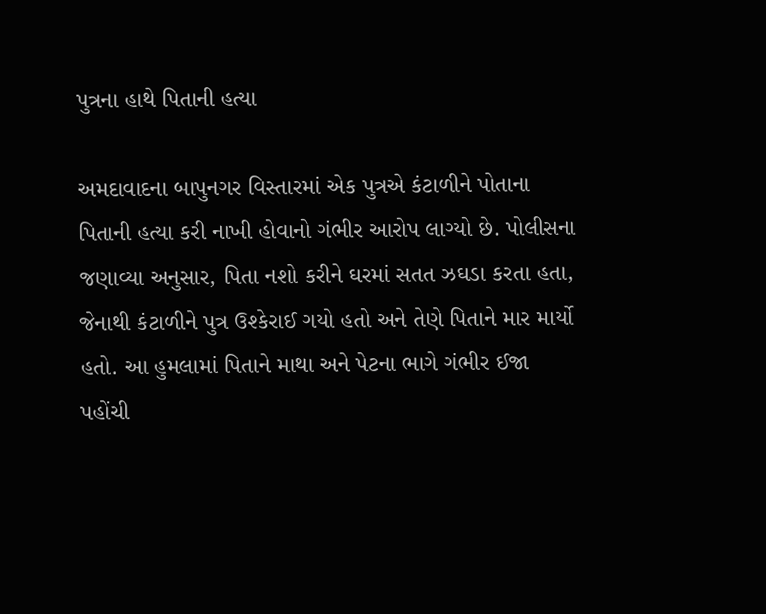પુત્રના હાથે પિતાની હત્યા

અમદાવાદના બાપુનગર વિસ્તારમાં એક પુત્રએ કંટાળીને પોતાના પિતાની હત્યા કરી નાખી હોવાનો ગંભીર આરોપ લાગ્યો છે. પોલીસના જણાવ્યા અનુસાર, પિતા નશો કરીને ઘરમાં સતત ઝઘડા કરતા હતા, જેનાથી કંટાળીને પુત્ર ઉશ્કેરાઈ ગયો હતો અને તેણે પિતાને માર માર્યો હતો. આ હુમલામાં પિતાને માથા અને પેટના ભાગે ગંભીર ઈજા પહોંચી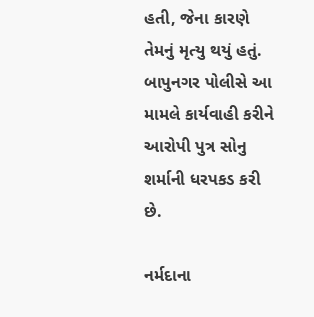હતી, જેના કારણે તેમનું મૃત્યુ થયું હતું. બાપુનગર પોલીસે આ મામલે કાર્યવાહી કરીને આરોપી પુત્ર સોનુ શર્માની ધરપકડ કરી છે.

નર્મદાના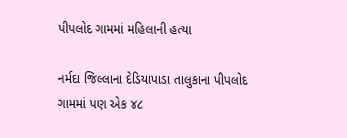પીપલોદ ગામમાં મહિલાની હત્યા

નર્મદા જિલ્લાના દેડિયાપાડા તાલુકાના પીપલોદ ગામમાં પણ એક ૪૮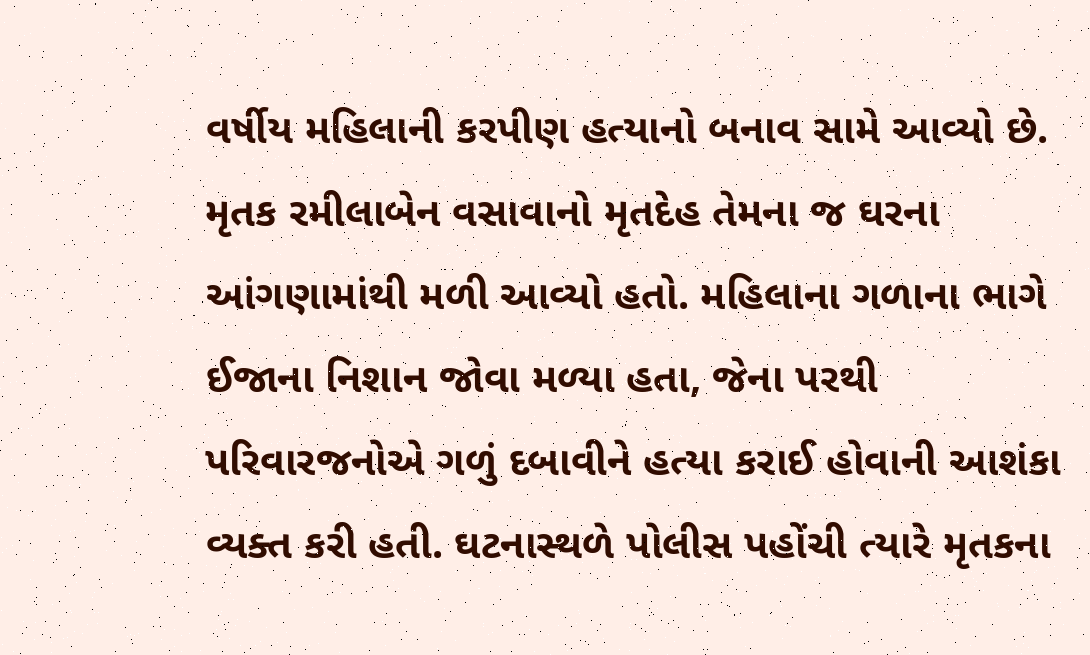વર્ષીય મહિલાની કરપીણ હત્યાનો બનાવ સામે આવ્યો છે. મૃતક રમીલાબેન વસાવાનો મૃતદેહ તેમના જ ઘરના આંગણામાંથી મળી આવ્યો હતો. મહિલાના ગળાના ભાગે ઈજાના નિશાન જોવા મળ્યા હતા, જેના પરથી પરિવારજનોએ ગળું દબાવીને હત્યા કરાઈ હોવાની આશંકા વ્યક્ત કરી હતી. ઘટનાસ્થળે પોલીસ પહોંચી ત્યારે મૃતકના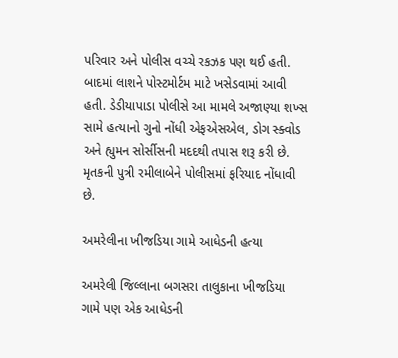પરિવાર અને પોલીસ વચ્ચે રકઝક પણ થઈ હતી. બાદમાં લાશને પોસ્ટમોર્ટમ માટે ખસેડવામાં આવી હતી. ડેડીયાપાડા પોલીસે આ મામલે અજાણ્યા શખ્સ સામે હત્યાનો ગુનો નોંધી એફએસએલ, ડોગ સ્ક્વોડ અને હ્યુમન સોર્સીસની મદદથી તપાસ શરૂ કરી છે. મૃતકની પુત્રી રમીલાબેને પોલીસમાં ફરિયાદ નોંધાવી છે.

અમરેલીના ખીજડિયા ગામે આધેડની હત્યા

અમરેલી જિલ્લાના બગસરા તાલુકાના ખીજડિયા ગામે પણ એક આધેડની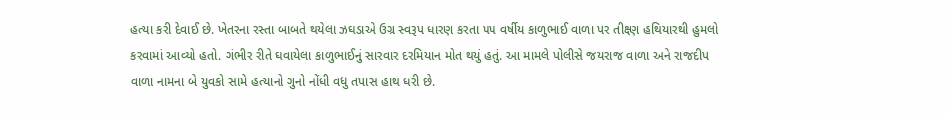હત્યા કરી દેવાઈ છે. ખેતરના રસ્તા બાબતે થયેલા ઝઘડાએ ઉગ્ર સ્વરૂપ ધારણ કરતા ૫૫ વર્ષીય કાળુભાઈ વાળા પર તીક્ષ્ણ હથિયારથી હુમલો કરવામાં આવ્યો હતો. ગંભીર રીતે ઘવાયેલા કાળુભાઈનું સારવાર દરમિયાન મોત થયું હતું. આ મામલે પોલીસે જયરાજ વાળા અને રાજદીપ વાળા નામના બે યુવકો સામે હત્યાનો ગુનો નોંધી વધુ તપાસ હાથ ધરી છે.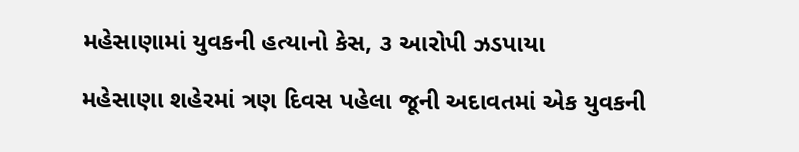મહેસાણામાં યુવકની હત્યાનો કેસ, ૩ આરોપી ઝડપાયા

મહેસાણા શહેરમાં ત્રણ દિવસ પહેલા જૂની અદાવતમાં એક યુવકની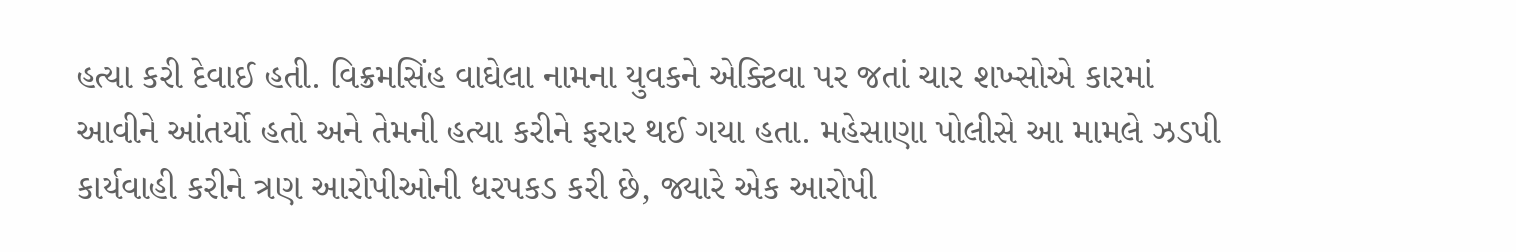હત્યા કરી દેવાઈ હતી. વિક્રમસિંહ વાઘેલા નામના યુવકને એક્ટિવા પર જતાં ચાર શખ્સોએ કારમાં આવીને આંતર્યો હતો અને તેમની હત્યા કરીને ફરાર થઈ ગયા હતા. મહેસાણા પોલીસે આ મામલે ઝડપી કાર્યવાહી કરીને ત્રણ આરોપીઓની ધરપકડ કરી છે, જ્યારે એક આરોપી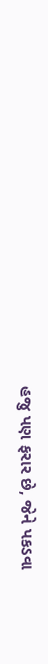હજુ પણ ફરાર છે, જેને પકડવા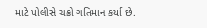માટે પોલીસે ચક્રો ગતિમાન કર્યા છે.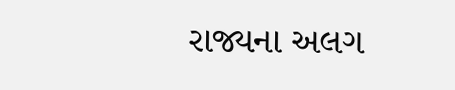રાજ્યના અલગ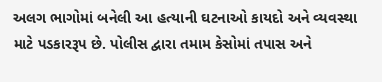અલગ ભાગોમાં બનેલી આ હત્યાની ઘટનાઓ કાયદો અને વ્યવસ્થા માટે પડકારરૂપ છે. પોલીસ દ્વારા તમામ કેસોમાં તપાસ અને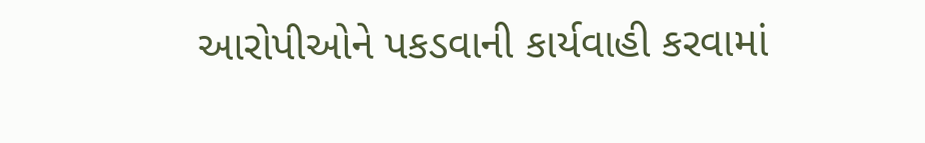આરોપીઓને પકડવાની કાર્યવાહી કરવામાં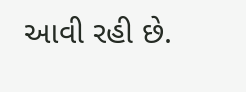આવી રહી છે.